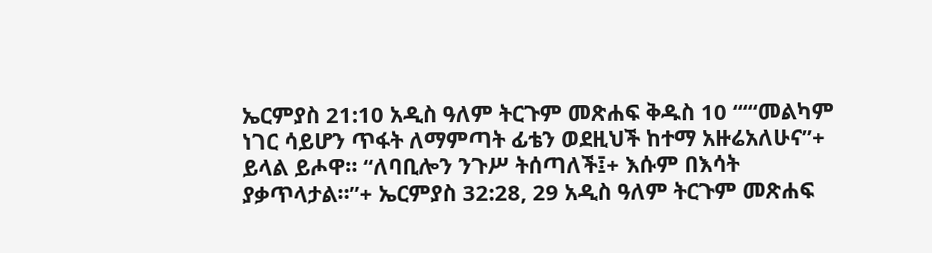ኤርምያስ 21:10 አዲስ ዓለም ትርጉም መጽሐፍ ቅዱስ 10 “‘“መልካም ነገር ሳይሆን ጥፋት ለማምጣት ፊቴን ወደዚህች ከተማ አዙሬአለሁና”+ ይላል ይሖዋ። “ለባቢሎን ንጉሥ ትሰጣለች፤+ እሱም በእሳት ያቃጥላታል።”+ ኤርምያስ 32:28, 29 አዲስ ዓለም ትርጉም መጽሐፍ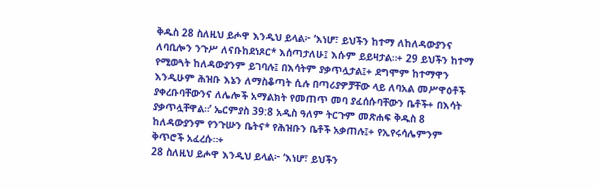ቅዱስ 28 ስለዚህ ይሖዋ እንዲህ ይላል፦ ‘እነሆ፣ ይህችን ከተማ ለከለዳውያንና ለባቢሎን ንጉሥ ለናቡከደነጾር* እሰጣታለሁ፤ እሱም ይይዛታል።+ 29 ይህችን ከተማ የሚወጓት ከለዳውያንም ይገባሉ፤ በእሳትም ያቃጥሏታል፤+ ደግሞም ከተማዋን እንዲሁም ሕዝቡ እኔን ለማስቆጣት ሲሉ በጣሪያዎቻቸው ላይ ለባአል መሥዋዕቶች ያቀረቡባቸውንና ለሌሎች አማልክት የመጠጥ መባ ያፈሰሱባቸውን ቤቶች+ በእሳት ያቃጥሏቸዋል።’ ኤርምያስ 39:8 አዲስ ዓለም ትርጉም መጽሐፍ ቅዱስ 8 ከለዳውያንም የንጉሡን ቤትና* የሕዝቡን ቤቶች አቃጠሉ፤+ የኢየሩሳሌምንም ቅጥሮች አፈረሱ።+
28 ስለዚህ ይሖዋ እንዲህ ይላል፦ ‘እነሆ፣ ይህችን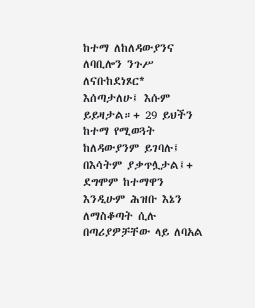ከተማ ለከለዳውያንና ለባቢሎን ንጉሥ ለናቡከደነጾር* እሰጣታለሁ፤ እሱም ይይዛታል።+ 29 ይህችን ከተማ የሚወጓት ከለዳውያንም ይገባሉ፤ በእሳትም ያቃጥሏታል፤+ ደግሞም ከተማዋን እንዲሁም ሕዝቡ እኔን ለማስቆጣት ሲሉ በጣሪያዎቻቸው ላይ ለባአል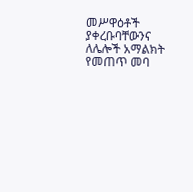መሥዋዕቶች ያቀረቡባቸውንና ለሌሎች አማልክት የመጠጥ መባ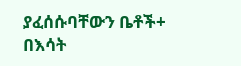ያፈሰሱባቸውን ቤቶች+ በእሳት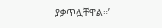ያቃጥሏቸዋል።’